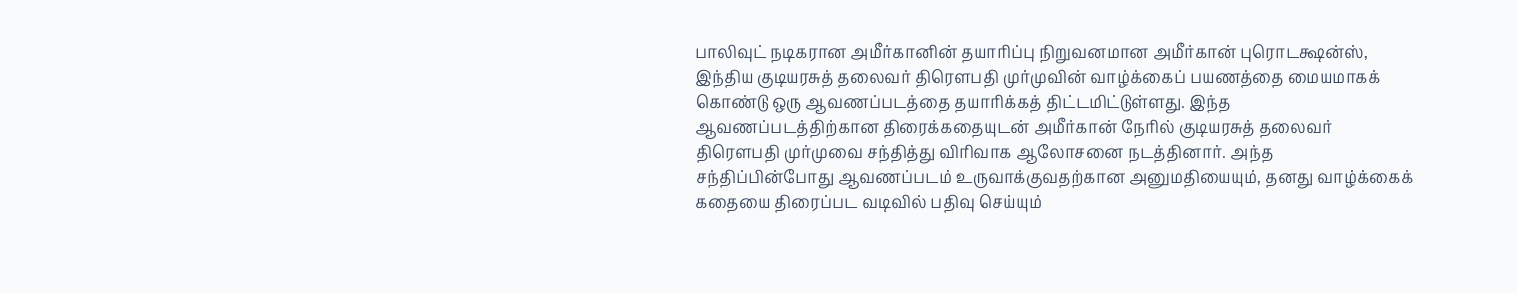பாலிவுட் நடிகரான அமீர்கானின் தயாரிப்பு நிறுவனமான அமீர்கான் புரொடக்ஷன்ஸ், இந்திய குடியரசுத் தலைவர் திரௌபதி முர்முவின் வாழ்க்கைப் பயணத்தை மையமாகக் கொண்டு ஒரு ஆவணப்படத்தை தயாரிக்கத் திட்டமிட்டுள்ளது. இந்த ஆவணப்படத்திற்கான திரைக்கதையுடன் அமீர்கான் நேரில் குடியரசுத் தலைவர் திரௌபதி முர்முவை சந்தித்து விரிவாக ஆலோசனை நடத்தினார். அந்த சந்திப்பின்போது ஆவணப்படம் உருவாக்குவதற்கான அனுமதியையும், தனது வாழ்க்கைக் கதையை திரைப்பட வடிவில் பதிவு செய்யும்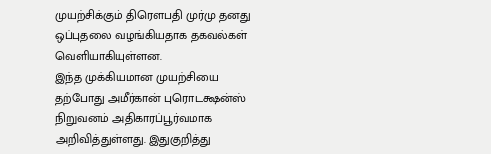முயற்சிக்கும் திரௌபதி முர்மு தனது ஒப்புதலை வழங்கியதாக தகவல்கள் வெளியாகியுள்ளன.
இந்த முக்கியமான முயற்சியை தற்போது அமீர்கான் புரொடக்ஷன்ஸ் நிறுவனம் அதிகாரப்பூர்வமாக அறிவித்துள்ளது. இதுகுறித்து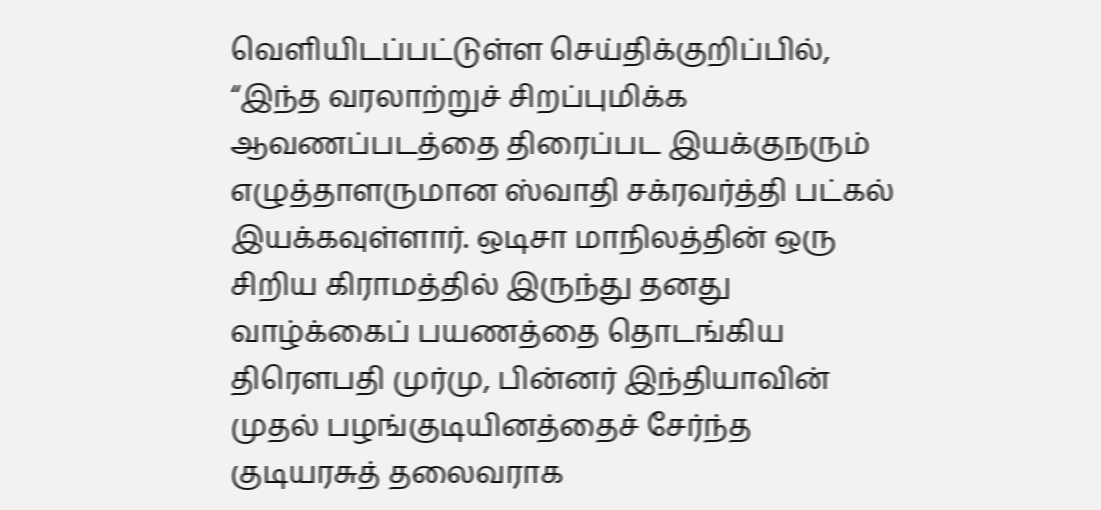வெளியிடப்பட்டுள்ள செய்திக்குறிப்பில், “இந்த வரலாற்றுச் சிறப்புமிக்க ஆவணப்படத்தை திரைப்பட இயக்குநரும் எழுத்தாளருமான ஸ்வாதி சக்ரவர்த்தி பட்கல் இயக்கவுள்ளார். ஒடிசா மாநிலத்தின் ஒரு சிறிய கிராமத்தில் இருந்து தனது வாழ்க்கைப் பயணத்தை தொடங்கிய திரௌபதி முர்மு, பின்னர் இந்தியாவின் முதல் பழங்குடியினத்தைச் சேர்ந்த குடியரசுத் தலைவராக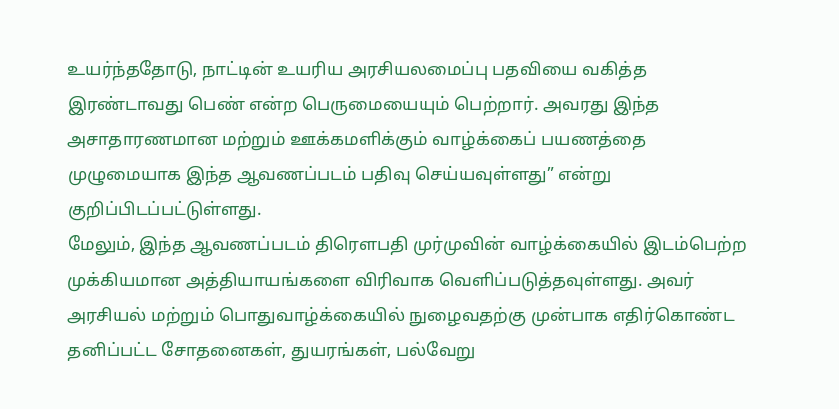உயர்ந்ததோடு, நாட்டின் உயரிய அரசியலமைப்பு பதவியை வகித்த இரண்டாவது பெண் என்ற பெருமையையும் பெற்றார். அவரது இந்த அசாதாரணமான மற்றும் ஊக்கமளிக்கும் வாழ்க்கைப் பயணத்தை முழுமையாக இந்த ஆவணப்படம் பதிவு செய்யவுள்ளது” என்று குறிப்பிடப்பட்டுள்ளது.
மேலும், இந்த ஆவணப்படம் திரௌபதி முர்முவின் வாழ்க்கையில் இடம்பெற்ற முக்கியமான அத்தியாயங்களை விரிவாக வெளிப்படுத்தவுள்ளது. அவர் அரசியல் மற்றும் பொதுவாழ்க்கையில் நுழைவதற்கு முன்பாக எதிர்கொண்ட தனிப்பட்ட சோதனைகள், துயரங்கள், பல்வேறு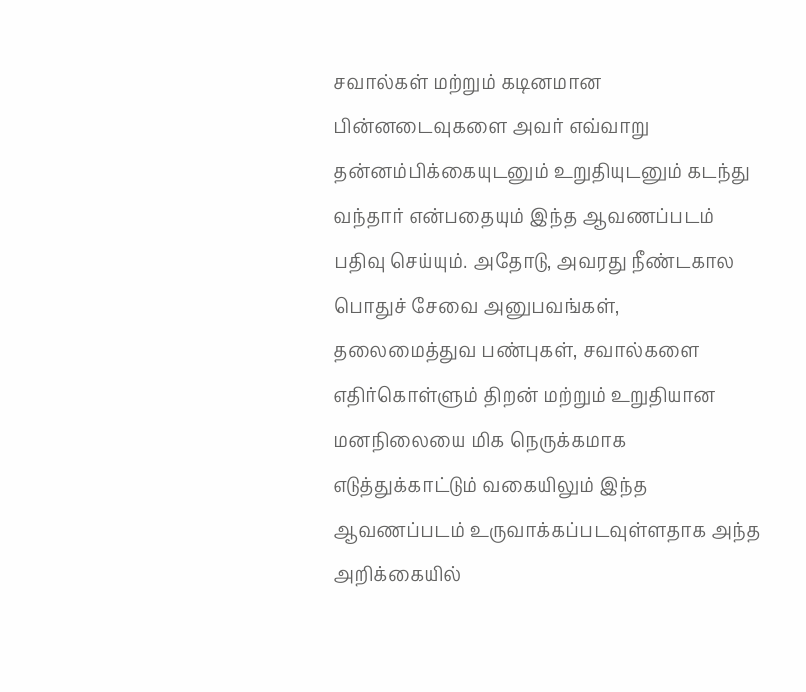சவால்கள் மற்றும் கடினமான பின்னடைவுகளை அவர் எவ்வாறு தன்னம்பிக்கையுடனும் உறுதியுடனும் கடந்து வந்தார் என்பதையும் இந்த ஆவணப்படம் பதிவு செய்யும். அதோடு, அவரது நீண்டகால பொதுச் சேவை அனுபவங்கள், தலைமைத்துவ பண்புகள், சவால்களை எதிர்கொள்ளும் திறன் மற்றும் உறுதியான மனநிலையை மிக நெருக்கமாக எடுத்துக்காட்டும் வகையிலும் இந்த ஆவணப்படம் உருவாக்கப்படவுள்ளதாக அந்த அறிக்கையில்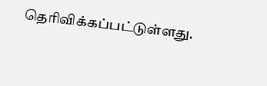தெரிவிக்கப்பட்டுள்ளது.